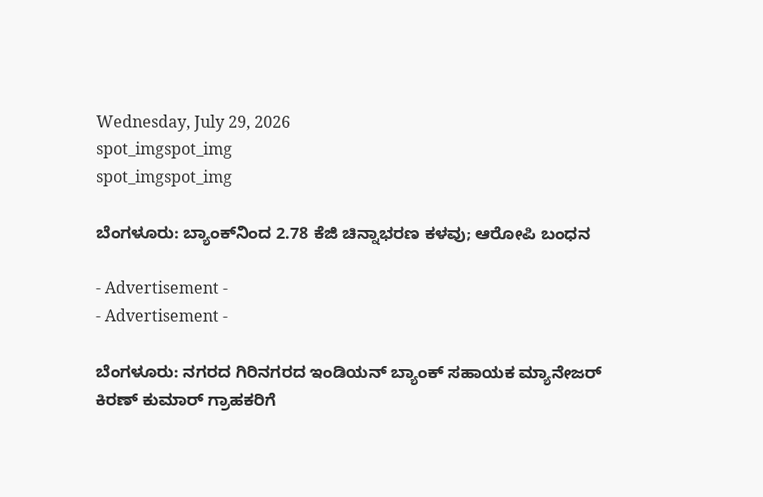Wednesday, July 29, 2026
spot_imgspot_img
spot_imgspot_img

ಬೆಂಗಳೂರು: ಬ್ಯಾಂಕ್‌ನಿಂದ 2.78 ಕೆಜಿ ಚಿನ್ನಾಭರಣ ಕಳವು; ಆರೋಪಿ ಬಂಧನ

- Advertisement -
- Advertisement -

ಬೆಂಗಳೂರು: ನಗರದ ಗಿರಿನಗರದ ಇಂಡಿಯನ್ ಬ್ಯಾಂಕ್ ಸಹಾಯಕ ಮ್ಯಾನೇಜರ್ ಕಿರಣ್ ಕುಮಾರ್ ಗ್ರಾಹಕರಿಗೆ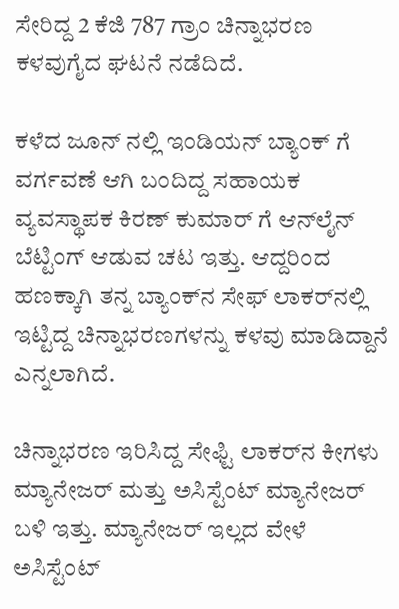ಸೇರಿದ್ದ 2 ಕೆಜಿ 787 ಗ್ರಾಂ ಚಿನ್ನಾಭರಣ ಕಳವುಗೈದ ಘಟನೆ ನಡೆದಿದೆ.

ಕಳೆದ ಜೂನ್ ನಲ್ಲಿ ಇಂಡಿಯನ್ ಬ್ಯಾಂಕ್ ಗೆ ವರ್ಗವಣೆ ಆಗಿ ಬಂದಿದ್ದ ಸಹಾಯಕ ವ್ಯವಸ್ಥಾಪಕ ಕಿರಣ್ ಕುಮಾರ್ ಗೆ ಆನ್‌ಲೈನ್‌ ಬೆಟ್ಟಿಂಗ್ ಆಡುವ ಚಟ ಇತ್ತು. ಆದ್ದರಿಂದ ಹಣಕ್ಕಾಗಿ ತನ್ನ ಬ್ಯಾಂಕ್‌ನ ಸೇಫ್‌ ಲಾಕರ್‌ನಲ್ಲಿ ಇಟ್ಟಿದ್ದ ಚಿನ್ನಾಭರಣಗಳನ್ನು ಕಳವು ಮಾಡಿದ್ದಾನೆ ಎನ್ನಲಾಗಿದೆ.

ಚಿನ್ನಾಭರಣ ಇರಿಸಿದ್ದ ಸೇಫ್ಟಿ ಲಾಕರ್‌ನ ಕೀಗಳು ಮ್ಯಾನೇಜರ್ ಮತ್ತು ಅಸಿಸ್ಟೆಂಟ್ ಮ್ಯಾನೇಜರ್ ಬಳಿ ಇತ್ತು. ಮ್ಯಾನೇಜರ್ ಇಲ್ಲದ ವೇಳೆ ಅಸಿಸ್ಟೆಂಟ್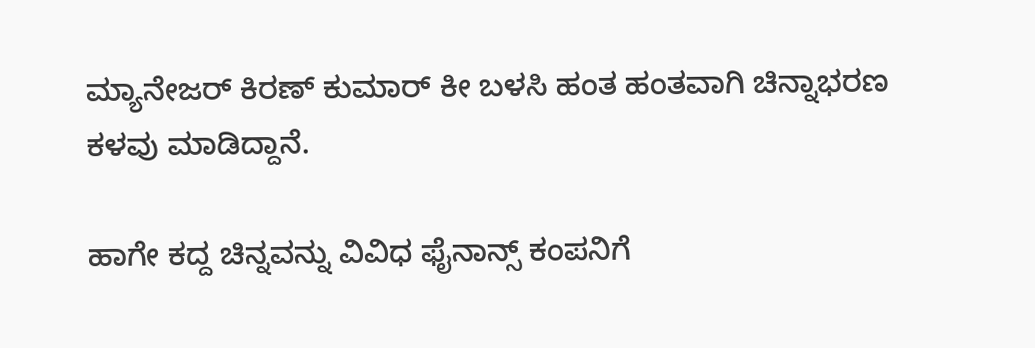ಮ್ಯಾನೇಜರ್ ಕಿರಣ್ ಕುಮಾರ್ ಕೀ ಬಳಸಿ ಹಂತ ಹಂತವಾಗಿ ಚಿನ್ನಾಭರಣ ಕಳವು ಮಾಡಿದ್ದಾನೆ.

ಹಾಗೇ ಕದ್ದ ಚಿನ್ನವನ್ನು ವಿವಿಧ ಫೈನಾನ್ಸ್ ಕಂಪನಿಗೆ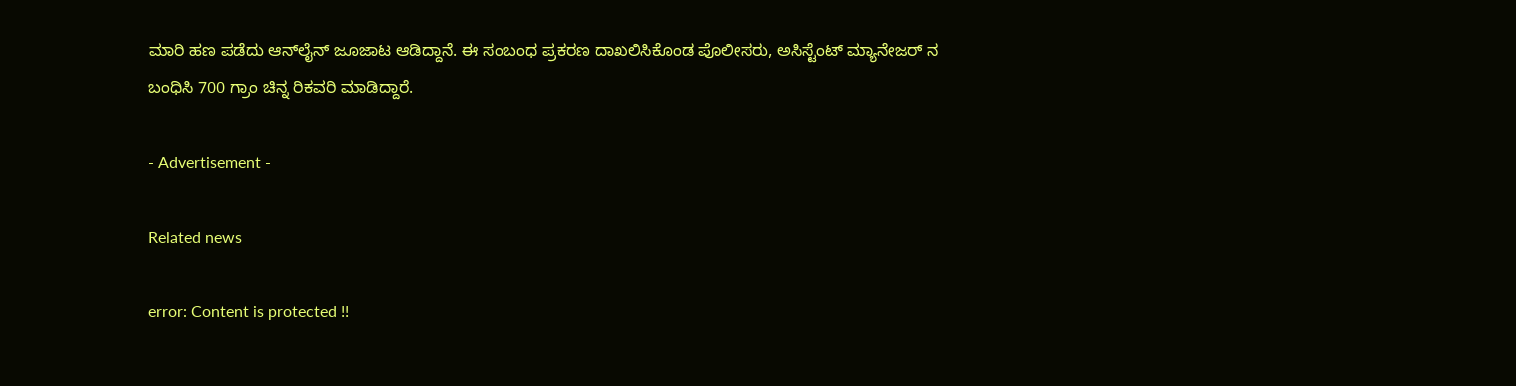ಮಾರಿ ಹಣ ಪಡೆದು ಆನ್‌ಲೈನ್‌ ಜೂಜಾಟ ಆಡಿದ್ದಾನೆ. ಈ ಸಂಬಂಧ ಪ್ರಕರಣ ದಾಖಲಿಸಿಕೊಂಡ ಪೊಲೀಸರು, ಅಸಿಸ್ಟೆಂಟ್ ಮ್ಯಾನೇಜರ್ ನ ಬಂಧಿಸಿ 700 ಗ್ರಾಂ ಚಿನ್ನ ರಿಕವರಿ ಮಾಡಿದ್ದಾರೆ.

- Advertisement -

Related news

error: Content is protected !!